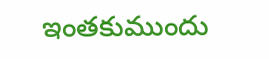ఇంతకుముందు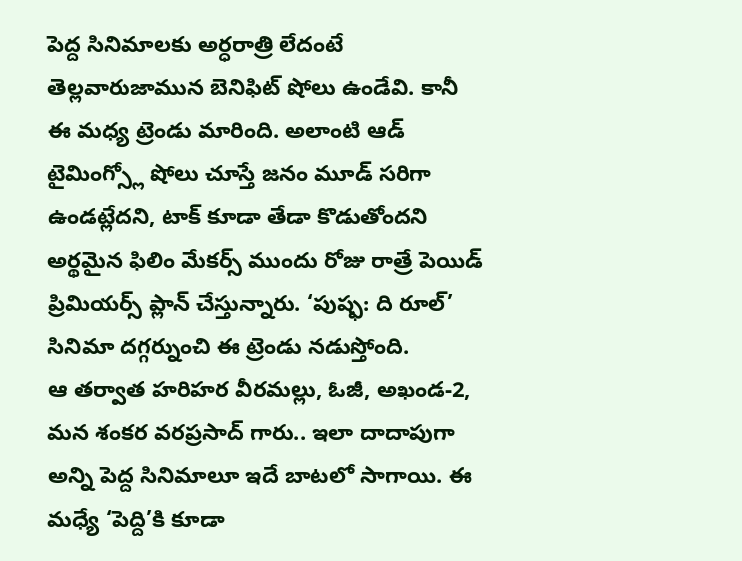పెద్ద సినిమాలకు అర్ధరాత్రి లేదంటే తెల్లవారుజామున బెనిఫిట్ షోలు ఉండేవి. కానీ ఈ మధ్య ట్రెండు మారింది. అలాంటి ఆడ్ టైమింగ్స్లో షోలు చూస్తే జనం మూడ్ సరిగా ఉండట్లేదని, టాక్ కూడా తేడా కొడుతోందని అర్థమైన ఫిలిం మేకర్స్ ముందు రోజు రాత్రే పెయిడ్ ప్రిమియర్స్ ప్లాన్ చేస్తున్నారు. ‘పుష్ఫ: ది రూల్’ సినిమా దగ్గర్నుంచి ఈ ట్రెండు నడుస్తోంది.
ఆ తర్వాత హరిహర వీరమల్లు, ఓజీ, అఖండ-2, మన శంకర వరప్రసాద్ గారు.. ఇలా దాదాపుగా అన్ని పెద్ద సినిమాలూ ఇదే బాటలో సాగాయి. ఈ మధ్యే ‘పెద్ది’కి కూడా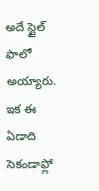అదే స్టైల్ ఫాలో అయ్యారు. ఇక ఈ ఏడాది సెకండాఫ్లో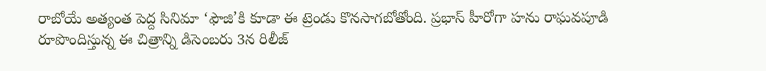రాబోయే అత్యంత పెద్ద సినిమా ‘ఫౌజి’కి కూడా ఈ ట్రెండు కొనసాగబోతోంది. ప్రభాస్ హీరోగా హను రాఘవపూడి రూపొందిస్తున్న ఈ చిత్రాన్ని డిసెంబరు 3న రిలీజ్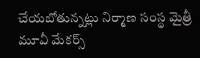చేయబోతున్నట్లు నిర్మాణ సంస్థ మైత్రీ మూవీ మేకర్స్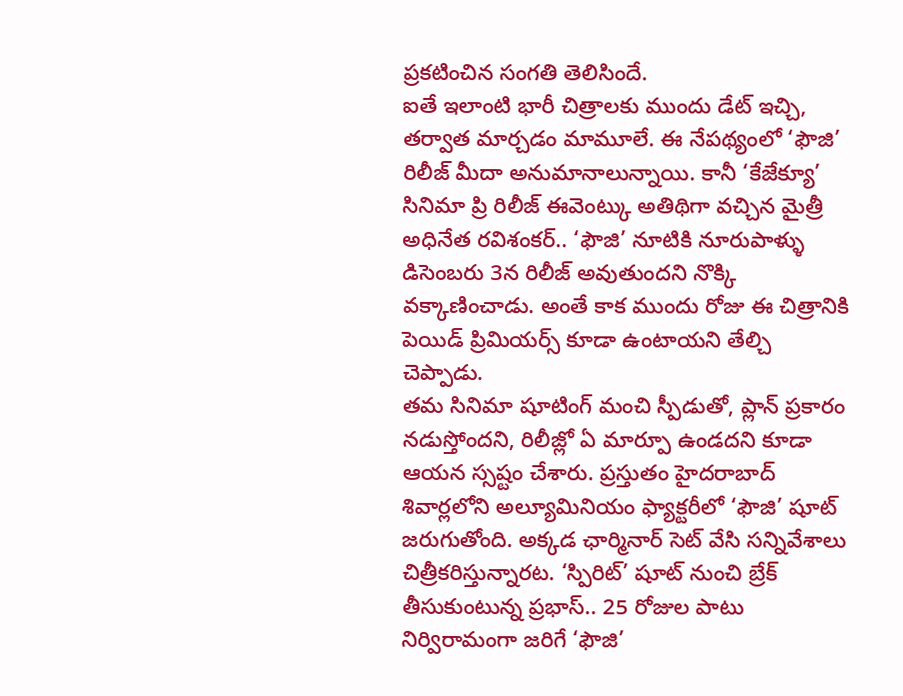ప్రకటించిన సంగతి తెలిసిందే.
ఐతే ఇలాంటి భారీ చిత్రాలకు ముందు డేట్ ఇచ్చి, తర్వాత మార్చడం మామూలే. ఈ నేపథ్యంలో ‘ఫౌజి’ రిలీజ్ మీదా అనుమానాలున్నాయి. కానీ ‘కేజేక్యూ’ సినిమా ప్రి రిలీజ్ ఈవెంట్కు అతిథిగా వచ్చిన మైత్రీ అధినేత రవిశంకర్.. ‘ఫౌజి’ నూటికి నూరుపాళ్ళు డిసెంబరు 3న రిలీజ్ అవుతుందని నొక్కి వక్కాణించాడు. అంతే కాక ముందు రోజు ఈ చిత్రానికి పెయిడ్ ప్రిమియర్స్ కూడా ఉంటాయని తేల్చి చెప్పాడు.
తమ సినిమా షూటింగ్ మంచి స్పీడుతో, ప్లాన్ ప్రకారం నడుస్తోందని, రిలీజ్లో ఏ మార్పూ ఉండదని కూడా ఆయన స్సష్టం చేశారు. ప్రస్తుతం హైదరాబాద్ శివార్లలోని అల్యూమినియం ఫ్యాక్టరీలో ‘ఫౌజి’ షూట్ జరుగుతోంది. అక్కడ ఛార్మినార్ సెట్ వేసి సన్నివేశాలు చిత్రీకరిస్తున్నారట. ‘స్పిరిట్’ షూట్ నుంచి బ్రేక్ తీసుకుంటున్న ప్రభాస్.. 25 రోజుల పాటు నిర్విరామంగా జరిగే ‘ఫౌజి’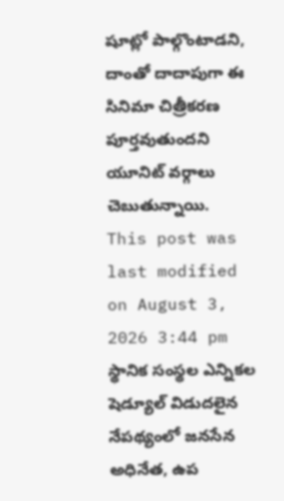షూట్లో పాల్గొంటాడని, దాంతో దాదాపుగా ఈ సినిమా చిత్రీకరణ పూర్తవుతుందని యూనిట్ వర్గాలు చెబుతున్నాయి.
This post was last modified on August 3, 2026 3:44 pm
స్థానిక సంస్థల ఎన్నికల షెడ్యూల్ విడుదలైన నేపథ్యంలో జనసేన అధినేత, ఉప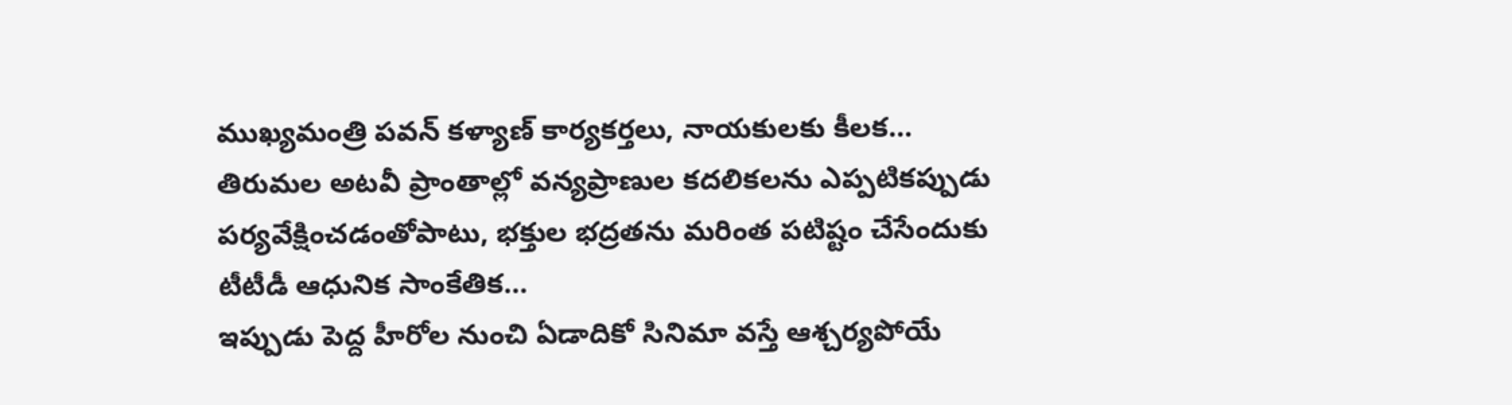ముఖ్యమంత్రి పవన్ కళ్యాణ్ కార్యకర్తలు, నాయకులకు కీలక…
తిరుమల అటవీ ప్రాంతాల్లో వన్యప్రాణుల కదలికలను ఎప్పటికప్పుడు పర్యవేక్షించడంతోపాటు, భక్తుల భద్రతను మరింత పటిష్టం చేసేందుకు టీటీడీ ఆధునిక సాంకేతిక…
ఇప్పుడు పెద్ద హీరోల నుంచి ఏడాదికో సినిమా వస్తే ఆశ్చర్యపోయే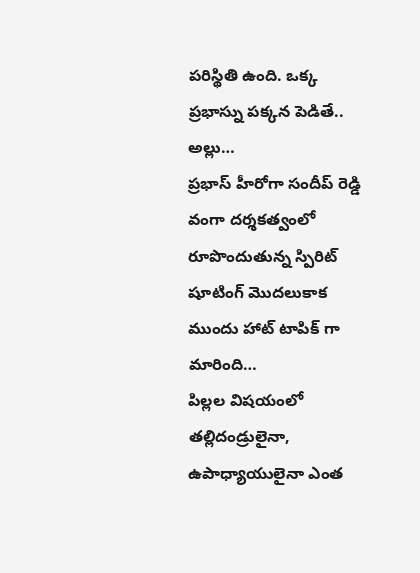పరిస్థితి ఉంది. ఒక్క ప్రభాస్ను పక్కన పెడితే.. అల్లు…
ప్రభాస్ హీరోగా సందీప్ రెడ్డి వంగా దర్శకత్వంలో రూపొందుతున్న స్పిరిట్ షూటింగ్ మొదలుకాక ముందు హాట్ టాపిక్ గా మారింది…
పిల్లల విషయంలో తల్లిదండ్రులైనా, ఉపాధ్యాయులైనా ఎంత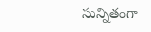సున్నితంగా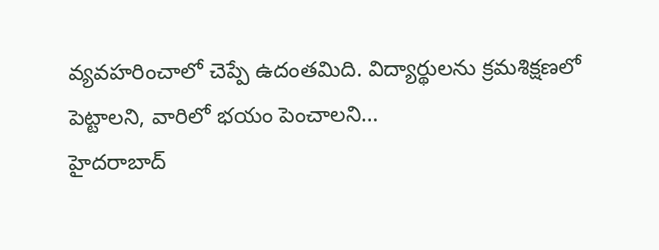వ్యవహరించాలో చెప్పే ఉదంతమిది. విద్యార్థులను క్రమశిక్షణలో పెట్టాలని, వారిలో భయం పెంచాలని…
హైదరాబాద్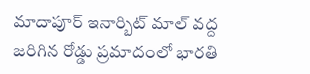మాదాపూర్ ఇనార్బిట్ మాల్ వద్ద జరిగిన రోడ్డు ప్రమాదంలో భారతి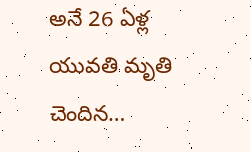అనే 26 ఏళ్ల యువతి మృతి చెందిన…